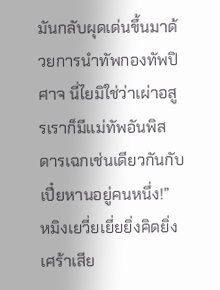มันกลับผุดเด่นขึ้นมาด้วยการนำทัพกองทัพปิศาจ นี่ไยมิใช่ว่าเผ่าอสูรเราก็มีแม่ทัพอันพิสดารเฉกเช่นเดียวกันกับเปี๋ยหานอยู่คนหนึ่ง!”
หมิงเยวี่ยเยี่ยยิ่งคิดยิ่งเศร้าเสีย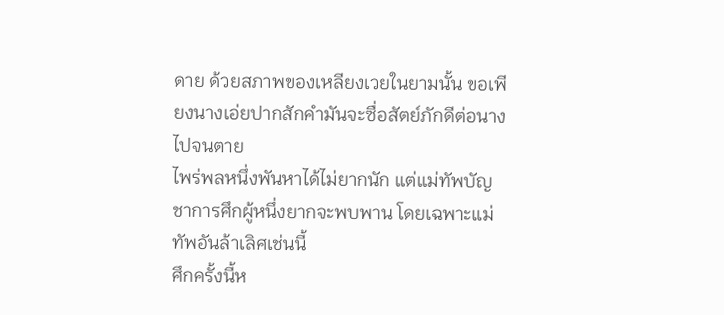ดาย ด้วยสภาพของเหลียงเวยในยามนั้น ขอเพียงนางเอ่ยปากสักคำมันจะซื่อสัตย์ภักดีต่อนางไปจนตาย
ไพร่พลหนึ่งพันหาได้ไม่ยากนัก แต่แม่ทัพบัญชาการศึกผู้หนึ่งยากจะพบพาน โดยเฉพาะแม่ทัพอันล้าเลิศเช่นนี้
ศึกครั้งนี้ห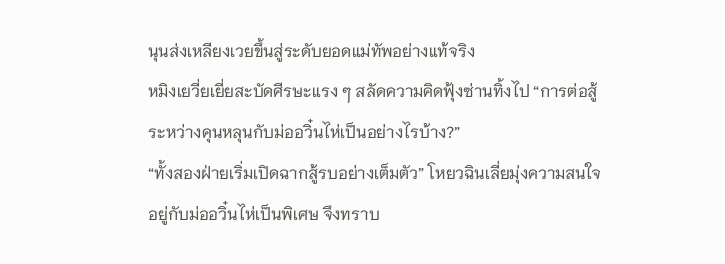นุนส่งเหลียงเวยขึ้นสู่ระดับยอดแม่ทัพอย่างแท้จริง
หมิงเยวี่ยเยี่ยสะบัดศีรษะแรง ๆ สลัดความคิดฟุ้งซ่านทิ้งไป “การต่อสู้ระหว่างคุนหลุนกับม่ออวิ๋นไห่เป็นอย่างไรบ้าง?”
“ทั้งสองฝ่ายเริ่มเปิดฉากสู้รบอย่างเต็มตัว” โหยวฉินเลี่ยมุ่งความสนใจอยู่กับม่ออวิ๋นไห่เป็นพิเศษ จึงทราบ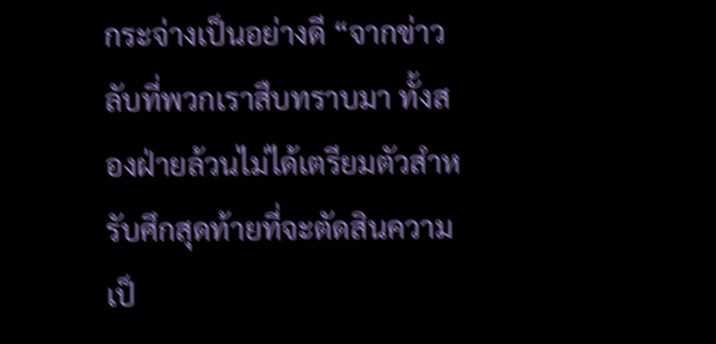กระจ่างเป็นอย่างดี “จากข่าวลับที่พวกเราสืบทราบมา ทั้งสองฝ่ายล้วนไม่ได้เตรียมตัวสำหรับศึกสุดท้ายที่จะตัดสินความเป็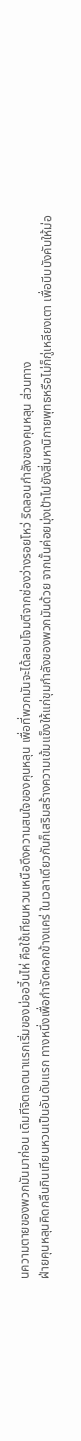นความตายของพวกมันมาก่อน เดิมทีจิตเจตนาแรกเริ่มของม่ออวิ๋นไห่ คือใช้เทียนหวนเหนือดึงความสนใจของคุนหลุน เพื่อที่พวกมันจะได้ลอบโจมตีจากช่องว่างรอยโหว่ ริดลอนกำลังของคุนหลุน ส่วนทาง
ฝ่ายคุนหลุนคิดกลืนกินเทียนหวนเป็นอันดับแรก ทางหนึ่งเพื่อกำจัดหอกข้างแคร่ ในเวลาเดียวกันก็เสริมสร้างความเข้มแข็งให้แก่ขุมกำลังของพวกมันด้วย จากนั้นค่อยมุ่งเป้าไปยังสี่มหานิกายพุทธหรือไม่ก็กู่เหลียงเตา เพื่อบีบบังคับให้ม่อ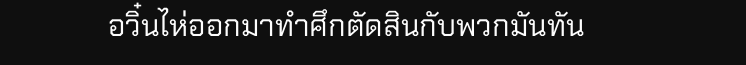อวิ๋นไห่ออกมาทำศึกตัดสินกับพวกมันทัน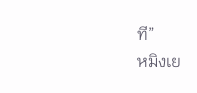ที”
หมิงเย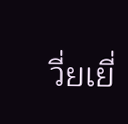วี่ยเยี่